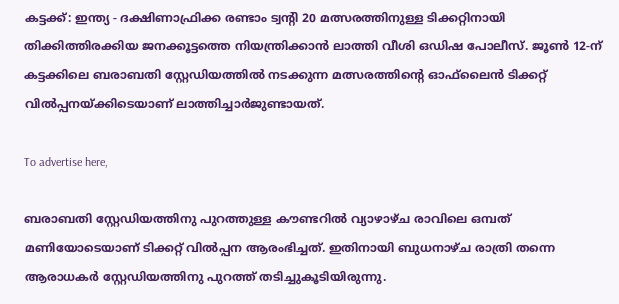കട്ടക്ക്: ഇന്ത്യ - ദക്ഷിണാഫ്രിക്ക രണ്ടാം ട്വന്റി 20 മത്സരത്തിനുള്ള ടിക്കറ്റിനായി തിക്കിത്തിരക്കിയ ജനക്കൂട്ടത്തെ നിയന്ത്രിക്കാന്‍ ലാത്തി വീശി ഒഡിഷ പോലീസ്. ജൂണ്‍ 12-ന് കട്ടക്കിലെ ബരാബതി സ്റ്റേഡിയത്തില്‍ നടക്കുന്ന മത്സരത്തിന്റെ ഓഫ്‌ലൈന്‍ ടിക്കറ്റ് വില്‍പ്പനയ്ക്കിടെയാണ് ലാത്തിച്ചാര്‍ജുണ്ടായത്.

To advertise here,

ബരാബതി സ്റ്റേഡിയത്തിനു പുറത്തുള്ള കൗണ്ടറില്‍ വ്യാഴാഴ്ച രാവിലെ ഒമ്പത് മണിയോടെയാണ് ടിക്കറ്റ് വില്‍പ്പന ആരംഭിച്ചത്. ഇതിനായി ബുധനാഴ്ച രാത്രി തന്നെ ആരാധകര്‍ സ്റ്റേഡിയത്തിനു പുറത്ത് തടിച്ചുകൂടിയിരുന്നു.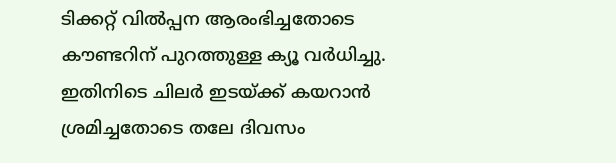ടിക്കറ്റ് വില്‍പ്പന ആരംഭിച്ചതോടെ കൗണ്ടറിന് പുറത്തുള്ള ക്യൂ വര്‍ധിച്ചു. ഇതിനിടെ ചിലര്‍ ഇടയ്ക്ക് കയറാന്‍ ശ്രമിച്ചതോടെ തലേ ദിവസം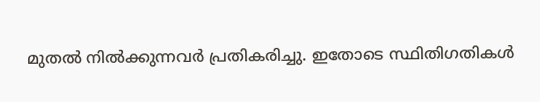മുതല്‍ നില്‍ക്കുന്നവര്‍ പ്രതികരിച്ചു. ഇതോടെ സ്ഥിതിഗതികള്‍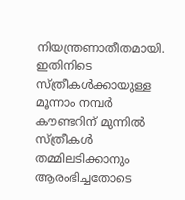നിയന്ത്രണാതീതമായി. ഇതിനിടെ സ്ത്രീകള്‍ക്കായുള്ള മൂന്നാം നമ്പര്‍ കൗണ്ടറിന് മുന്നില്‍ സ്ത്രീകള്‍ തമ്മിലടിക്കാനും ആരംഭിച്ചതോടെ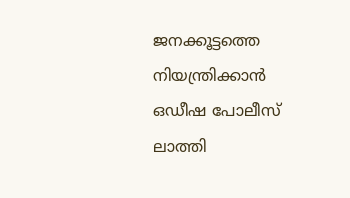ജനക്കൂട്ടത്തെ നിയന്ത്രിക്കാന്‍ ഒഡീഷ പോലീസ് ലാത്തി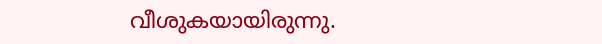വീശുകയായിരുന്നു.